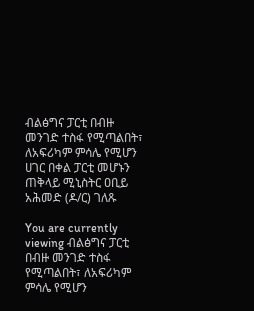ብልፅግና ፓርቲ በብዙ መንገድ ተስፋ የሚጣልበት፣ ለአፍሪካም ምሳሌ የሚሆን ሀገር በቀል ፓርቲ መሆኑን ጠቅላይ ሚኒስትር ዐቢይ አሕመድ (ዶ/ር) ገለጹ

You are currently viewing ብልፅግና ፓርቲ በብዙ መንገድ ተስፋ የሚጣልበት፣ ለአፍሪካም ምሳሌ የሚሆን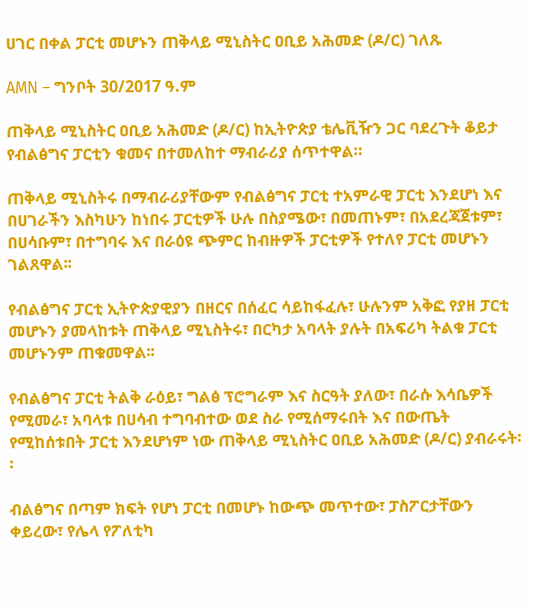ሀገር በቀል ፓርቲ መሆኑን ጠቅላይ ሚኒስትር ዐቢይ አሕመድ (ዶ/ር) ገለጹ

AMN – ግንቦት 30/2017 ዓ.ም

ጠቅላይ ሚኒስትር ዐቢይ አሕመድ (ዶ/ር) ከኢትዮጵያ ቴሌቪዥን ጋር ባደረጉት ቆይታ የብልፅግና ፓርቲን ቁመና በተመለከተ ማብራሪያ ሰጥተዋል።

ጠቅላይ ሚኒስትሩ በማብራሪያቸውም የብልፅግና ፓርቲ ተአምራዊ ፓርቲ እንደሆነ እና በሀገራችን እስካሁን ከነበሩ ፓርቲዎች ሁሉ በስያሜው፣ በመጠኑም፣ በአደረጃጀቱም፣ በሀሳቡም፣ በተግባሩ እና በራዕዩ ጭምር ከብዙዎች ፓርቲዎች የተለየ ፓርቲ መሆኑን ገልጸዋል፡፡

የብልፅግና ፓርቲ ኢትዮጵያዊያን በዘርና በሰፈር ሳይከፋፈሉ፣ ሁሉንም አቅፎ የያዘ ፓርቲ መሆኑን ያመላከቱት ጠቅላይ ሚኒስትሩ፣ በርካታ አባላት ያሉት በአፍሪካ ትልቁ ፓርቲ መሆኑንም ጠቁመዋል፡፡

የብልፅግና ፓርቲ ትልቅ ራዕይ፣ ግልፅ ፕሮግራም እና ስርዓት ያለው፣ በራሱ እሳቤዎች የሚመራ፣ አባላቱ በሀሳብ ተግባብተው ወደ ስራ የሚሰማሩበት እና በውጤት የሚከሰቱበት ፓርቲ እንደሆነም ነው ጠቅላይ ሚኒስትር ዐቢይ አሕመድ (ዶ/ር) ያብራሩት፡፡

ብልፅግና በጣም ክፍት የሆነ ፓርቲ በመሆኑ ከውጭ መጥተው፣ ፓስፖርታቸውን ቀይረው፣ የሌላ የፖለቲካ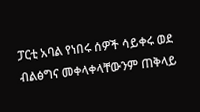ፓርቲ አባል የነበሩ ሰዎች ሳይቀሩ ወደ ብልፅግና መቀላቀላቸውንም ጠቅላይ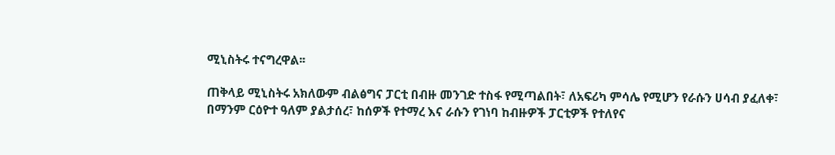ሚኒስትሩ ተናግረዋል፡፡

ጠቅላይ ሚኒስትሩ አክለውም ብልፅግና ፓርቲ በብዙ መንገድ ተስፋ የሚጣልበት፣ ለአፍሪካ ምሳሌ የሚሆን የራሱን ሀሳብ ያፈለቀ፣ በማንም ርዕዮተ ዓለም ያልታሰረ፣ ከሰዎች የተማረ እና ራሱን የገነባ ከብዙዎች ፓርቲዎች የተለየና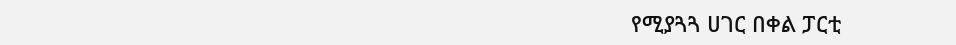የሚያጓጓ ሀገር በቀል ፓርቲ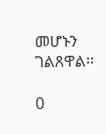መሆኑን ገልጸዋል፡፡

0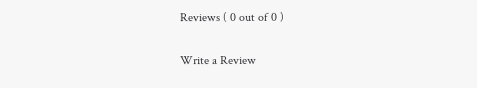Reviews ( 0 out of 0 )

Write a Review